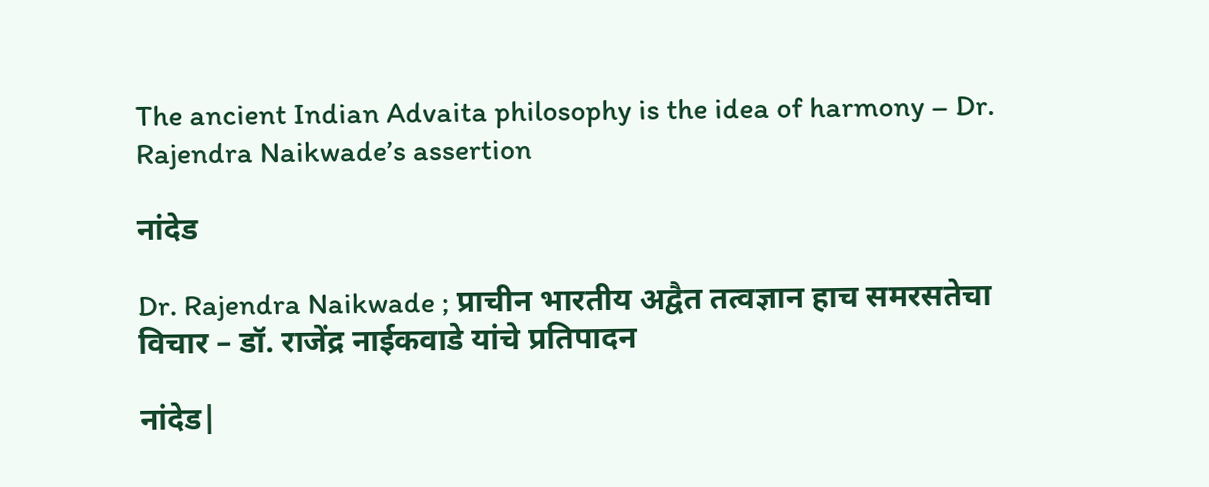The ancient Indian Advaita philosophy is the idea of harmony – Dr. Rajendra Naikwade’s assertion

नांदेड

Dr. Rajendra Naikwade ; प्राचीन भारतीय अद्वैत तत्वज्ञान हाच समरसतेचा विचार – डॉ. राजेंद्र नाईकवाडे यांचे प्रतिपादन

नांदेड|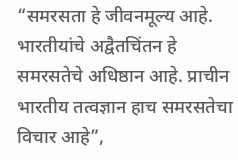“समरसता हे जीवनमूल्य आहे. भारतीयांचे अद्वैतचिंतन हे समरसतेचे अधिष्ठान आहे. प्राचीन भारतीय तत्वज्ञान हाच समरसतेचा विचार आहे”,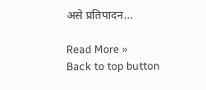असे प्रतिपादन…

Read More »
Back to top button